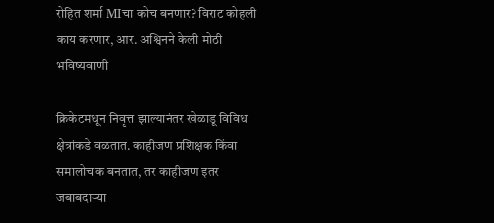रोहित शर्मा MIचा कोच बनणार? विराट कोहली काय करणार, आर. अश्विनने केली मोठी भविष्यवाणी

क्रिकेटमधून निवृत्त झाल्यानंतर खेळाडू विविध क्षेत्रांकडे वळतात. काहीजण प्रशिक्षक किंवा समालोचक बनतात, तर काहीजण इतर जबाबदाऱ्या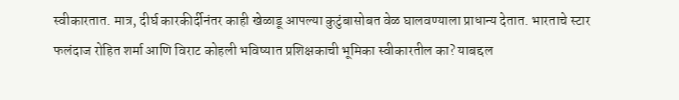स्वीकारतात. मात्र, दीर्घ कारकीर्दीनंतर काही खेळाडू आपल्या कुटुंबासोबत वेळ घालवण्याला प्राधान्य देतात. भारताचे स्टार फलंदाज रोहित शर्मा आणि विराट कोहली भविष्यात प्रशिक्षकाची भूमिका स्वीकारतील का? याबद्दल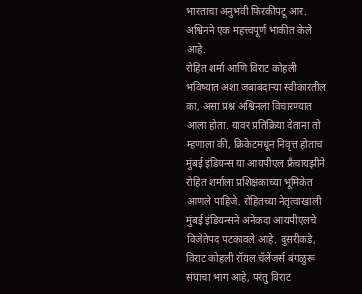भारताचा अनुभवी फिरकीपटू आर. अश्विनने एक महत्त्वपूर्ण भाकीत केले आहे.
रोहित शर्मा आणि विराट कोहली भविष्यात अशा जबाबदाऱ्या स्वीकारतील का, असा प्रश्न अश्विनला विचारण्यात आला होता. यावर प्रतिक्रिया देताना तो म्हणाला की, क्रिकेटमधून निवृत्त होताच मुंबई इंडियन्स या आयपीएल फ्रँचायझीने रोहित शर्माला प्रशिक्षकाच्या भूमिकेत आणले पाहिजे. रोहितच्या नेतृत्वाखाली मुंबई इंडियन्सने अनेकदा आयपीएलचे विजेतेपद पटकावले आहे. दुसरीकडे, विराट कोहली रॉयल चॅलेंजर्स बंगळुरू संघाचा भाग आहे, परंतु विराट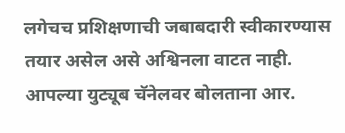लगेचच प्रशिक्षणाची जबाबदारी स्वीकारण्यास तयार असेल असे अश्विनला वाटत नाही.
आपल्या युट्यूब चॅनेलवर बोलताना आर.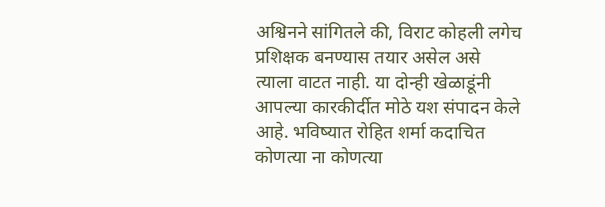अश्विनने सांगितले की, विराट कोहली लगेच प्रशिक्षक बनण्यास तयार असेल असे त्याला वाटत नाही. या दोन्ही खेळाडूंनी आपल्या कारकीर्दीत मोठे यश संपादन केले आहे. भविष्यात रोहित शर्मा कदाचित कोणत्या ना कोणत्या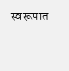स्वरूपात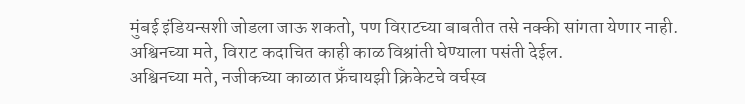मुंबई इंडियन्सशी जोडला जाऊ शकतो, पण विराटच्या बाबतीत तसे नक्की सांगता येणार नाही. अश्विनच्या मते, विराट कदाचित काही काळ विश्रांती घेण्याला पसंती देईल.
अश्विनच्या मते, नजीकच्या काळात फ्रँचायझी क्रिकेटचे वर्चस्व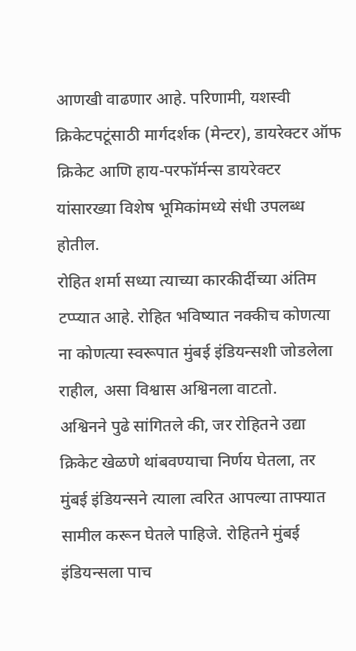आणखी वाढणार आहे. परिणामी, यशस्वी क्रिकेटपटूंसाठी मार्गदर्शक (मेन्टर), डायरेक्टर ऑफ क्रिकेट आणि हाय-परफॉर्मन्स डायरेक्टर यांसारख्या विशेष भूमिकांमध्ये संधी उपलब्ध होतील.
रोहित शर्मा सध्या त्याच्या कारकीर्दीच्या अंतिम टप्प्यात आहे. रोहित भविष्यात नक्कीच कोणत्या ना कोणत्या स्वरूपात मुंबई इंडियन्सशी जोडलेला राहील, असा विश्वास अश्विनला वाटतो.
अश्विनने पुढे सांगितले की, जर रोहितने उद्या क्रिकेट खेळणे थांबवण्याचा निर्णय घेतला, तर मुंबई इंडियन्सने त्याला त्वरित आपल्या ताफ्यात सामील करून घेतले पाहिजे. रोहितने मुंबई इंडियन्सला पाच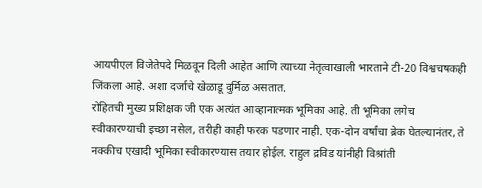आयपीएल विजेतेपदे मिळवून दिली आहेत आणि त्याच्या नेतृत्वाखाली भारताने टी-20 विश्वचषकही जिंकला आहे. अशा दर्जाचे खेळाडू दुर्मिळ असतात.
रोहितची मुख्य प्रशिक्षक जी एक अत्यंत आव्हानात्मक भूमिका आहे. ती भूमिका लगेच स्वीकारण्याची इच्छा नसेल, तरीही काही फरक पडणार नाही. एक-दोन वर्षांचा ब्रेक घेतल्यानंतर, ते नक्कीच एखादी भूमिका स्वीकारण्यास तयार होईल. राहुल द्रविड यांनीही विश्रांती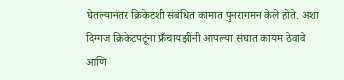घेतल्यानंतर क्रिकेटशी संबंधित कामात पुनरागमन केले होते. अशा दिग्गज क्रिकेटपटूंना फ्रँचायझींनी आपल्या संघात कायम ठेवावे आणि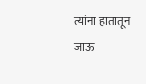त्यांना हातातून जाऊ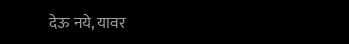देऊ नये, यावर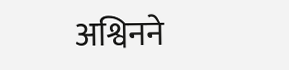अश्विनने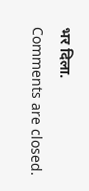भर दिला.
Comments are closed.